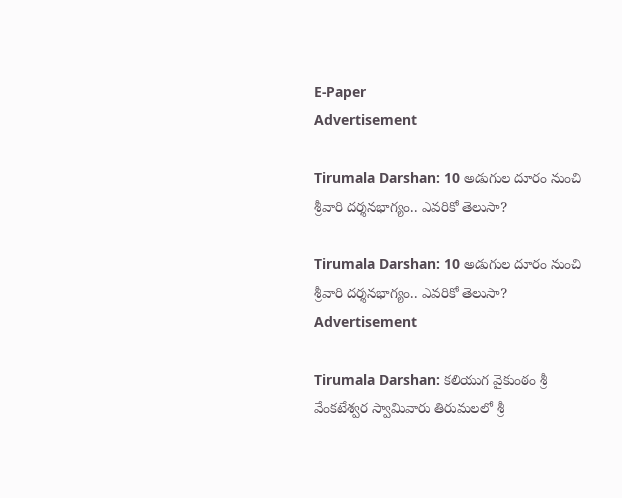E-Paper
Advertisement

Tirumala Darshan: 10 అడుగుల దూరం నుంచి శ్రీవారి దర్శనభాగ్యం.. ఎవరికో తెలుసా?

Tirumala Darshan: 10 అడుగుల దూరం నుంచి శ్రీవారి దర్శనభాగ్యం.. ఎవరికో తెలుసా?
Advertisement

Tirumala Darshan: కలియుగ వైకుంఠం శ్రీ వేంకటేశ్వర స్వామివారు తిరుమలలో శ్రీ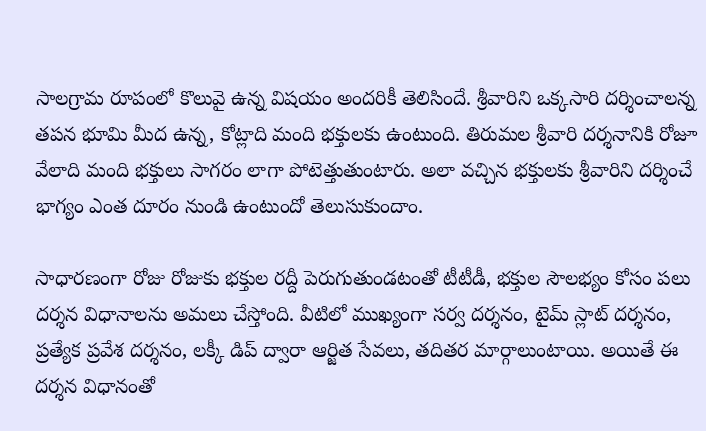సాలగ్రామ రూపంలో కొలువై ఉన్న విషయం అందరికీ తెలిసిందే. శ్రీవారిని ఒక్కసారి దర్శించాలన్న తపన భూమి మీద ఉన్న, కోట్లాది మంది భక్తులకు ఉంటుంది. తిరుమల శ్రీవారి దర్శనానికి రోజూ వేలాది మంది భక్తులు సాగరం లాగా పోటెత్తుతుంటారు. అలా వచ్చిన భక్తులకు శ్రీవారిని దర్శించే భాగ్యం ఎంత దూరం నుండి ఉంటుందో తెలుసుకుందాం.

సాధారణంగా రోజు రోజుకు భక్తుల రద్దీ పెరుగుతుండటంతో టీటీడీ, భక్తుల సౌలభ్యం కోసం పలు దర్శన విధానాలను అమలు చేస్తోంది. వీటిలో ముఖ్యంగా సర్వ దర్శనం, టైమ్ స్లాట్ దర్శనం, ప్రత్యేక ప్రవేశ దర్శనం, లక్కీ డిప్ ద్వారా ఆర్జిత సేవలు, తదితర మార్గాలుంటాయి. అయితే ఈ దర్శన విధానంతో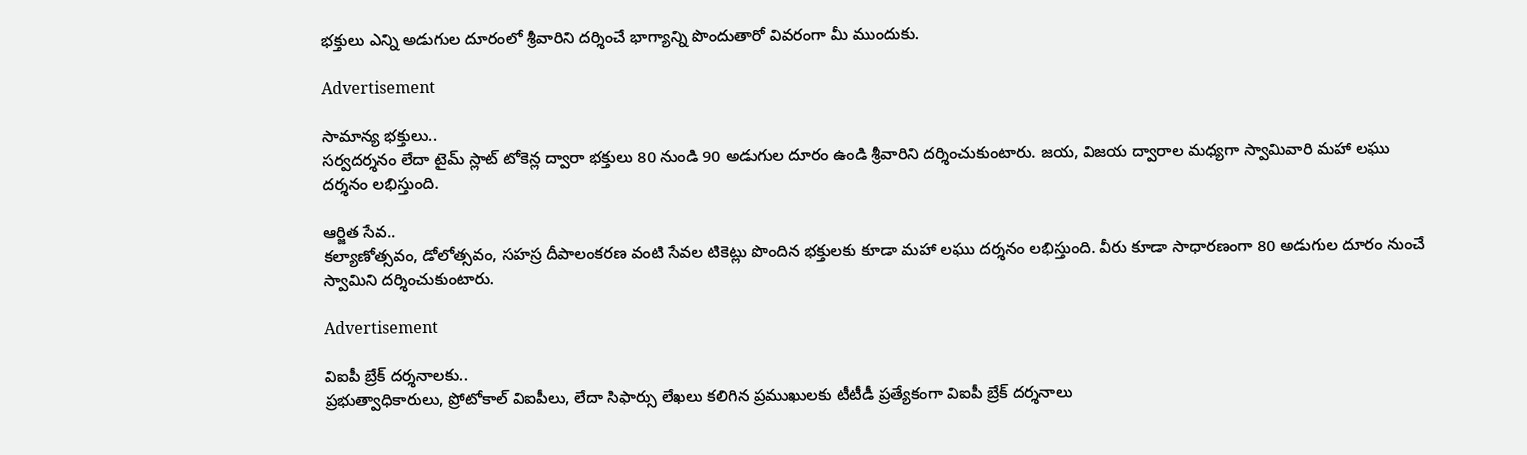భక్తులు ఎన్ని అడుగుల దూరంలో శ్రీవారిని దర్శించే భాగ్యాన్ని పొందుతారో వివరంగా మీ ముందుకు.

Advertisement

సామాన్య భక్తులు..
సర్వదర్శనం లేదా టైమ్ స్లాట్ టోకెన్ల ద్వారా భక్తులు 80 నుండి 90 అడుగుల దూరం ఉండి శ్రీవారిని దర్శించుకుంటారు. జయ, విజయ ద్వారాల మధ్యగా స్వామివారి మహా లఘు దర్శనం లభిస్తుంది.

ఆర్జిత సేవ..
కల్యాణోత్సవం, డోలోత్సవం, సహస్ర దీపాలంకరణ వంటి సేవల టికెట్లు పొందిన భక్తులకు కూడా మహా లఘు దర్శనం లభిస్తుంది. వీరు కూడా సాధారణంగా 80 అడుగుల దూరం నుంచే స్వామిని దర్శించుకుంటారు.

Advertisement

విఐపీ బ్రేక్ దర్శనాలకు..
ప్రభుత్వాధికారులు, ప్రోటోకాల్ విఐపీలు, లేదా సిఫార్సు లేఖలు కలిగిన ప్రముఖులకు టీటీడీ ప్రత్యేకంగా విఐపీ బ్రేక్ దర్శనాలు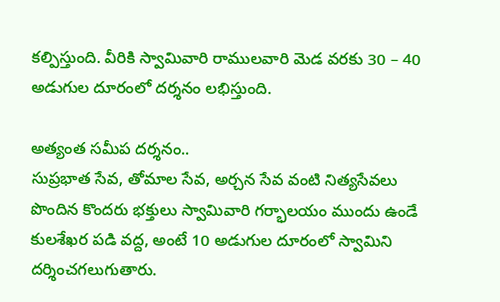కల్పిస్తుంది. వీరికి స్వామివారి రాములవారి మెడ వరకు 30 – 40 అడుగుల దూరంలో దర్శనం లభిస్తుంది.

అత్యంత సమీప దర్శనం..
సుప్రభాత సేవ, తోమాల సేవ, అర్చన సేవ వంటి నిత్యసేవలు పొందిన కొందరు భక్తులు స్వామివారి గర్భాలయం ముందు ఉండే కులశేఖర పడి వద్ద, అంటే 10 అడుగుల దూరంలో స్వామిని దర్శించగలుగుతారు.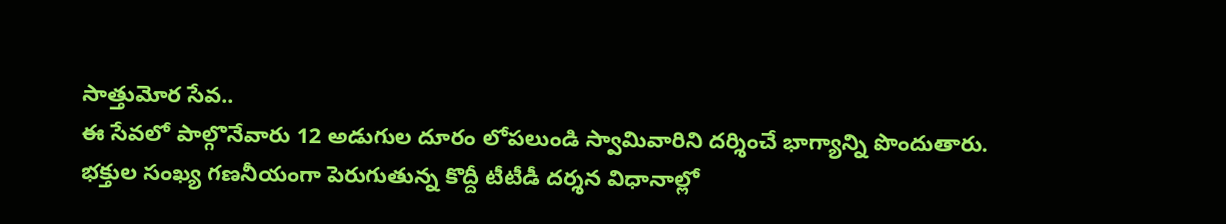సాత్తుమోర సేవ..
ఈ సేవలో పాల్గొనేవారు 12 అడుగుల దూరం లోపలుండి స్వామివారిని దర్శించే భాగ్యాన్ని పొందుతారు. భక్తుల సంఖ్య గణనీయంగా పెరుగుతున్న కొద్దీ టీటీడీ దర్శన విధానాల్లో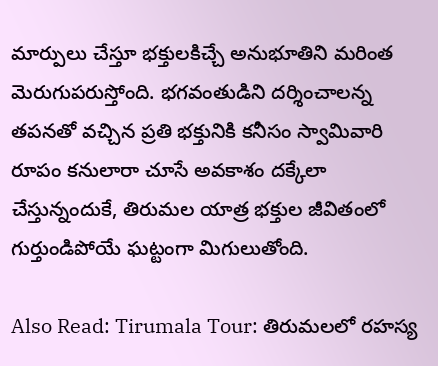మార్పులు చేస్తూ భక్తులకిచ్చే అనుభూతిని మరింత మెరుగుపరుస్తోంది. భగవంతుడిని దర్శించాలన్న తపనతో వచ్చిన ప్రతి భక్తునికి కనీసం స్వామివారి రూపం కనులారా చూసే అవకాశం దక్కేలా చేస్తున్నందుకే, తిరుమల యాత్ర భక్తుల జీవితంలో గుర్తుండిపోయే ఘట్టంగా మిగులుతోంది.

Also Read: Tirumala Tour: తిరుమలలో రహస్య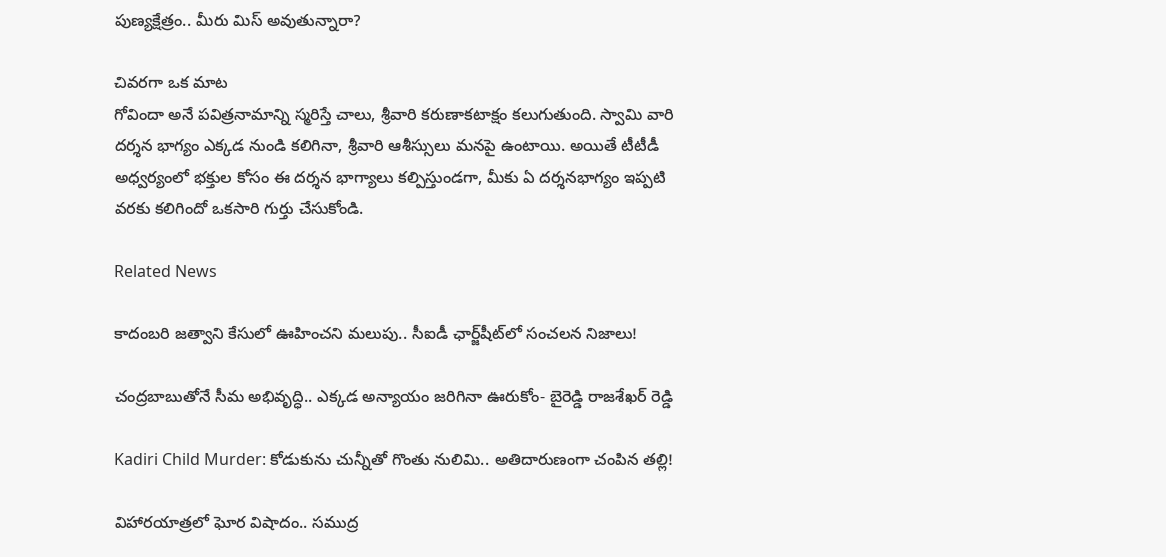పుణ్యక్షేత్రం.. మీరు మిస్ అవుతున్నారా?

చివరగా ఒక మాట
గోవిందా అనే పవిత్రనామాన్ని స్మరిస్తే చాలు, శ్రీవారి కరుణాకటాక్షం కలుగుతుంది. స్వామి వారి దర్శన భాగ్యం ఎక్కడ నుండి కలిగినా, శ్రీవారి ఆశీస్సులు మనపై ఉంటాయి. అయితే టీటీడీ అధ్వర్యంలో భక్తుల కోసం ఈ దర్శన భాగ్యాలు కల్పిస్తుండగా, మీకు ఏ దర్శనభాగ్యం ఇప్పటి వరకు కలిగిందో ఒకసారి గుర్తు చేసుకోండి.

Related News

కాదంబరి జత్వాని కేసులో ఊహించని మలుపు.. సీఐడీ ఛార్జ్‌షీట్‌లో సంచలన నిజాలు!

చంద్రబాబుతోనే సీమ అభివృద్ధి.. ఎక్కడ అన్యాయం జరిగినా ఊరుకోం- బైరెడ్డి రాజశేఖర్ రెడ్డి

Kadiri Child Murder: కోడుకును చున్నీతో గొంతు నులిమి.. అతిదారుణంగా చంపిన తల్లి!

విహారయాత్రలో ఘోర విషాదం.. సముద్ర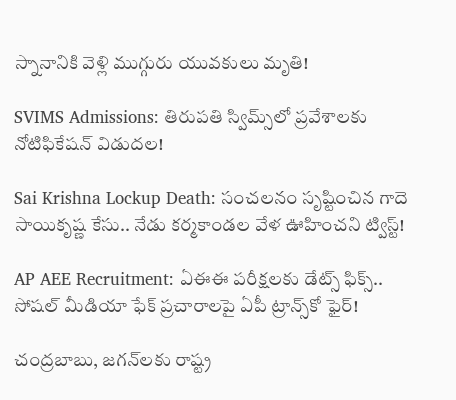స్నానానికి వెళ్లి ముగ్గురు యువకులు మృతి!

SVIMS Admissions: తిరుపతి స్విమ్స్‌లో ప్రవేశాలకు నోటిఫికేషన్ విడుదల!

Sai Krishna Lockup Death: సంచలనం సృష్టించిన గాదె సాయికృష్ణ కేసు.. నేడు కర్మకాండల వేళ ఊహించని ట్విస్ట్!

AP AEE Recruitment: ఏఈఈ పరీక్షలకు డేట్స్ ఫిక్స్.. సోషల్ మీడియా ఫేక్ ప్రచారాలపై ఏపీ ట్రాన్స్‌కో ఫైర్!

చంద్రబాబు, జగన్‌లకు రాష్ట్ర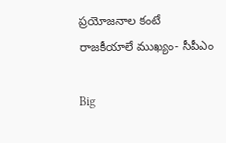ప్రయోజనాల కంటే రాజకీయాలే ముఖ్యం- సీపీఎం

Big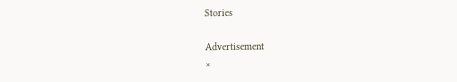Stories

Advertisement
×